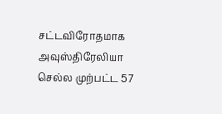சட்டவிரோதமாக அவுஸ்திரேலியா செல்ல முற்பட்ட 57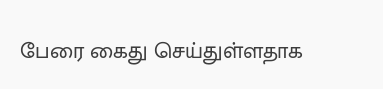பேரை கைது செய்துள்ளதாக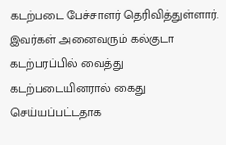கடற்படை பேச்சாளர் தெரிவித்துள்ளார்.
இவர்கள் அனைவரும் கல்குடா கடற்பரப்பில் வைத்து கடற்படையினரால் கைது செய்யப்பட்டதாக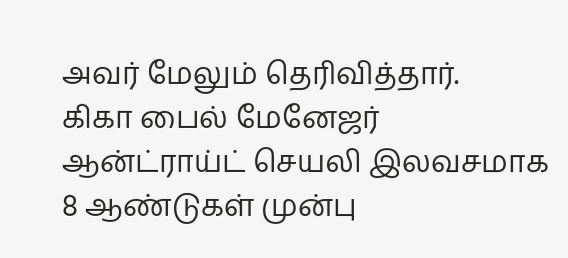அவர் மேலும் தெரிவித்தார்.
கிகா பைல் மேனேஜர் ஆன்ட்ராய்ட் செயலி இலவசமாக
8 ஆண்டுகள் முன்பு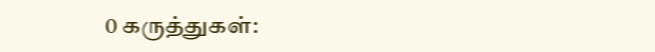0 கருத்துகள்: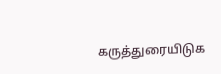கருத்துரையிடுக